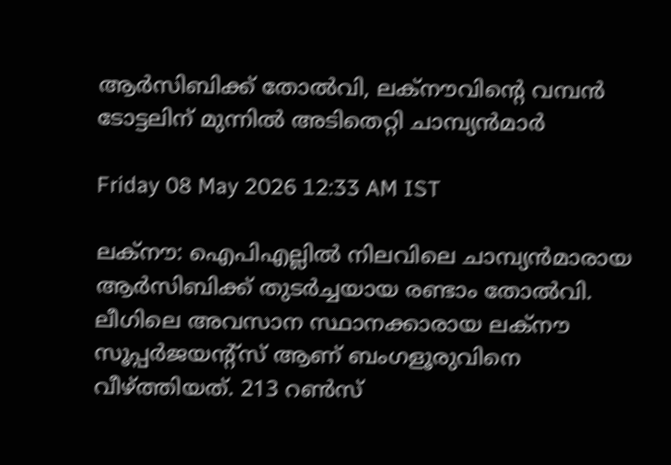ആര്‍സിബിക്ക് തോല്‍വി, ലക്‌നൗവിന്റെ വമ്പന്‍ ടോട്ടലിന് മുന്നില്‍ അടിതെറ്റി ചാമ്പ്യന്‍മാര്‍

Friday 08 May 2026 12:33 AM IST

ലക്‌നൗ: ഐപിഎല്ലില്‍ നിലവിലെ ചാമ്പ്യന്‍മാരായ ആര്‍സിബിക്ക് തുടര്‍ച്ചയായ രണ്ടാം തോല്‍വി. ലീഗിലെ അവസാന സ്ഥാനക്കാരായ ലക്‌നൗ സൂപ്പര്‍ജയന്റ്‌സ് ആണ് ബംഗളൂരുവിനെ വീഴ്ത്തിയത്. 213 റണ്‍സ്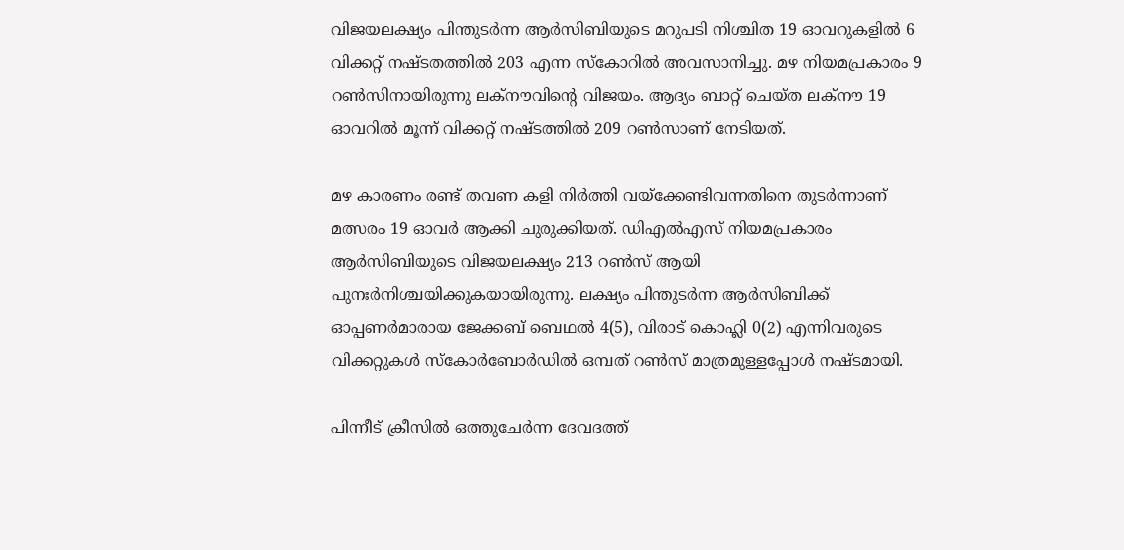വിജയലക്ഷ്യം പിന്തുടര്‍ന്ന ആര്‍സിബിയുടെ മറുപടി നിശ്ചിത 19 ഓവറുകളില്‍ 6 വിക്കറ്റ് നഷ്ടതത്തില്‍ 203 എന്ന സ്‌കോറില്‍ അവസാനിച്ചു. മഴ നിയമപ്രകാരം 9 റണ്‍സിനായിരുന്നു ലക്‌നൗവിന്റെ വിജയം. ആദ്യം ബാറ്റ് ചെയ്ത ലക്നൗ 19 ഓവറില്‍ മൂന്ന് വിക്കറ്റ് നഷ്ടത്തില്‍ 209 റണ്‍സാണ് നേടിയത്.

മഴ കാരണം രണ്ട് തവണ കളി നിര്‍ത്തി വയ്ക്കേണ്ടിവന്നതിനെ തുടര്‍ന്നാണ് മത്സരം 19 ഓവര്‍ ആക്കി ചുരുക്കിയത്. ഡിഎല്‍എസ് നിയമപ്രകാരം ആര്‍സിബിയുടെ വിജയലക്ഷ്യം 213 റണ്‍സ് ആയി പുനഃര്‍നിശ്ചയിക്കുകയായിരുന്നു. ലക്ഷ്യം പിന്തുടര്‍ന്ന ആര്‍സിബിക്ക് ഓപ്പണര്‍മാരായ ജേക്കബ് ബെഥല്‍ 4(5), വിരാട് കൊഹ്ലി 0(2) എന്നിവരുടെ വിക്കറ്റുകള്‍ സ്‌കോര്‍ബോര്‍ഡില്‍ ഒമ്പത് റണ്‍സ് മാത്രമുള്ളപ്പോള്‍ നഷ്ടമായി.

പിന്നീട് ക്രീസില്‍ ഒത്തുചേര്‍ന്ന ദേവദത്ത്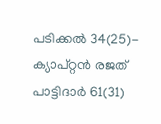പടിക്കല്‍ 34(25)- ക്യാപ്റ്റന്‍ രജത് പാട്ടിദാര്‍ 61(31)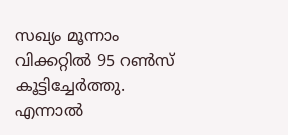സഖ്യം മൂന്നാം വിക്കറ്റില്‍ 95 റണ്‍സ് കൂട്ടിച്ചേര്‍ത്തു. എന്നാല്‍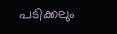പടിക്കലും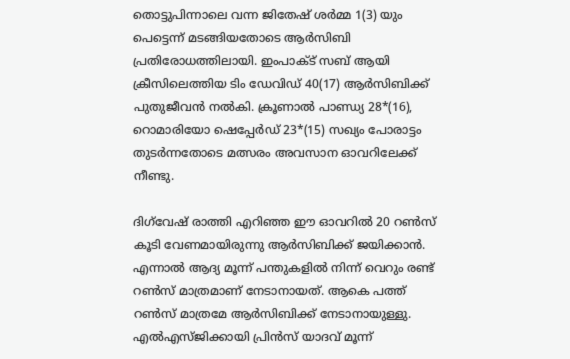തൊട്ടുപിന്നാലെ വന്ന ജിതേഷ് ശര്‍മ്മ 1(3) യും പെട്ടെന്ന് മടങ്ങിയതോടെ ആര്‍സിബി പ്രതിരോധത്തിലായി. ഇംപാക്ട് സബ് ആയി ക്രീസിലെത്തിയ ടിം ഡേവിഡ് 40(17) ആര്‍സിബിക്ക് പുതുജീവന്‍ നല്‍കി. ക്രൂണാല്‍ പാണ്ഡ്യ 28*(16), റൊമാരിയോ ഷെപ്പേര്‍ഡ് 23*(15) സഖ്യം പോരാട്ടം തുടര്‍ന്നതോടെ മത്സരം അവസാന ഓവറിലേക്ക് നീണ്ടു.

ദിഗ്‌വേഷ് രാത്തി എറിഞ്ഞ ഈ ഓവറില്‍ 20 റണ്‍സ് കൂടി വേണമായിരുന്നു ആര്‍സിബിക്ക് ജയിക്കാന്‍. എന്നാല്‍ ആദ്യ മൂന്ന് പന്തുകളില്‍ നിന്ന് വെറും രണ്ട് റണ്‍സ് മാത്രമാണ് നേടാനായത്. ആകെ പത്ത് റണ്‍സ് മാത്രമേ ആര്‍സിബിക്ക് നേടാനായുള്ളു. എല്‍എസ്ജിക്കായി പ്രിന്‍സ് യാദവ് മൂന്ന്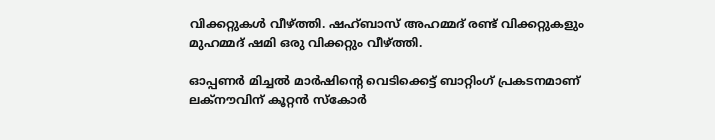വിക്കറ്റുകള്‍ വീഴ്ത്തി. ഷഹ്ബാസ് അഹമ്മദ് രണ്ട് വിക്കറ്റുകളും മുഹമ്മദ് ഷമി ഒരു വിക്കറ്റും വീഴ്ത്തി.

ഓപ്പണര്‍ മിച്ചല്‍ മാര്‍ഷിന്റെ വെടിക്കെട്ട് ബാറ്റിംഗ് പ്രകടനമാണ് ലക്നൗവിന് കൂറ്റന്‍ സ്‌കോര്‍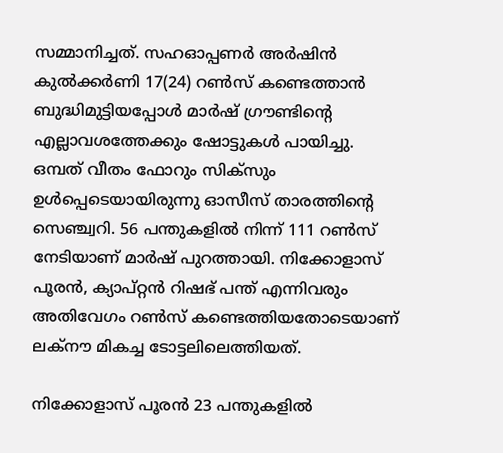സമ്മാനിച്ചത്. സഹഓപ്പണര്‍ അര്‍ഷിന്‍ കുല്‍ക്കര്‍ണി 17(24) റണ്‍സ് കണ്ടെത്താന്‍ ബുദ്ധിമുട്ടിയപ്പോള്‍ മാര്‍ഷ് ഗ്രൗണ്ടിന്റെ എല്ലാവശത്തേക്കും ഷോട്ടുകള്‍ പായിച്ചു. ഒമ്പത് വീതം ഫോറും സിക്സും ഉള്‍പ്പെടെയായിരുന്നു ഓസീസ് താരത്തിന്റെ സെഞ്ച്വറി. 56 പന്തുകളില്‍ നിന്ന് 111 റണ്‍സ് നേടിയാണ് മാര്‍ഷ് പുറത്തായി. നിക്കോളാസ് പൂരന്‍, ക്യാപ്റ്റന്‍ റിഷഭ് പന്ത് എന്നിവരും അതിവേഗം റണ്‍സ് കണ്ടെത്തിയതോടെയാണ് ലക്നൗ മികച്ച ടോട്ടലിലെത്തിയത്.

നിക്കോളാസ് പൂരന്‍ 23 പന്തുകളില്‍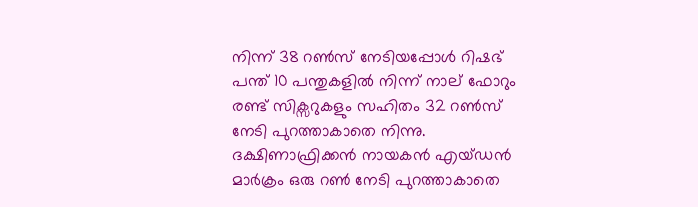നിന്ന് 38 റണ്‍സ് നേടിയപ്പോള്‍ റിഷഭ് പന്ത് 10 പന്തുകളില്‍ നിന്ന് നാല് ഫോറും രണ്ട് സിക്സറുകളും സഹിതം 32 റണ്‍സ് നേടി പുറത്താകാതെ നിന്നു. ദക്ഷിണാഫ്രിക്കന്‍ നായകന്‍ എയ്ഡന്‍ മാര്‍ക്രം ഒരു റണ്‍ നേടി പുറത്താകാതെ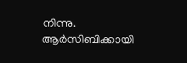നിന്നു. ആര്‍സിബിക്കായി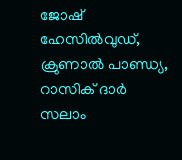ജോഷ് ഹേസില്‍വുഡ്, ക്രുണാല്‍ പാണ്ഡ്യ, റാസിക് ദാര്‍ സലാം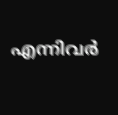എന്നിവര്‍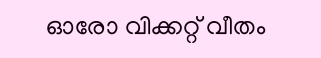ഓരോ വിക്കറ്റ് വീതം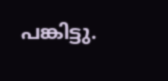പങ്കിട്ടു.